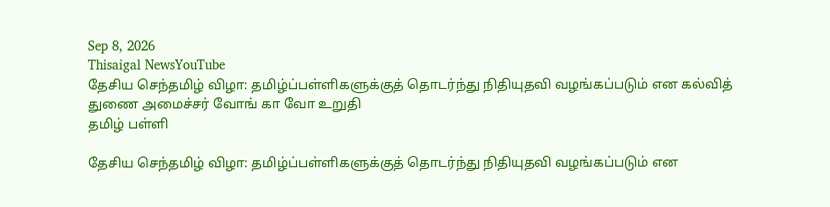Sep 8, 2026
Thisaigal NewsYouTube
தேசிய செந்தமிழ் விழா: தமிழ்ப்பள்ளிகளுக்குத் தொடர்ந்து நிதியுதவி வழங்கப்படும் என கல்வித் துணை அமைச்சர் வோங் கா வோ உறுதி
தமிழ் பள்ளி

தேசிய செந்தமிழ் விழா: தமிழ்ப்பள்ளிகளுக்குத் தொடர்ந்து நிதியுதவி வழங்கப்படும் என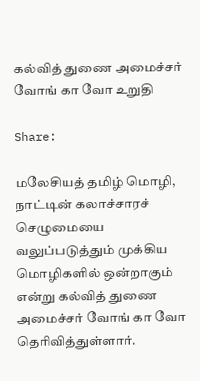கல்வித் துணை அமைச்சர் வோங் கா வோ உறுதி

Share:

மலேசியத் தமிழ் மொழி, நாட்டின் கலாச்சாரச் செழுமையை வலுப்படுத்தும் முக்கிய மொழிகளில் ஒன்றாகும் என்று கல்வித் துணை அமைச்சர் வோங் கா வோ தெரிவித்துள்ளார்.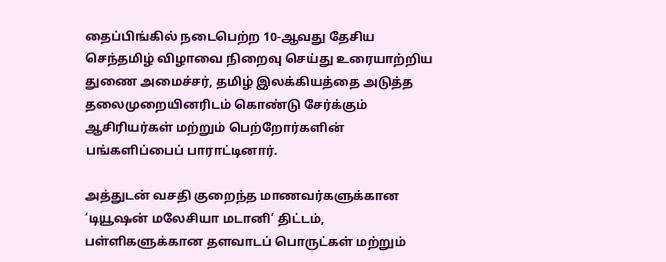தைப்பிங்கில் நடைபெற்ற 10-ஆவது தேசிய செந்தமிழ் விழாவை நிறைவு செய்து உரையாற்றிய துணை அமைச்சர், தமிழ் இலக்கியத்தை அடுத்த தலைமுறையினரிடம் கொண்டு சேர்க்கும் ஆசிரியர்கள் மற்றும் பெற்றோர்களின் பங்களிப்பைப் பாராட்டினார்.

அத்துடன் வசதி குறைந்த மாணவர்களுக்கான ‘டியூஷன் மலேசியா மடானி’ திட்டம், பள்ளிகளுக்கான தளவாடப் பொருட்கள் மற்றும்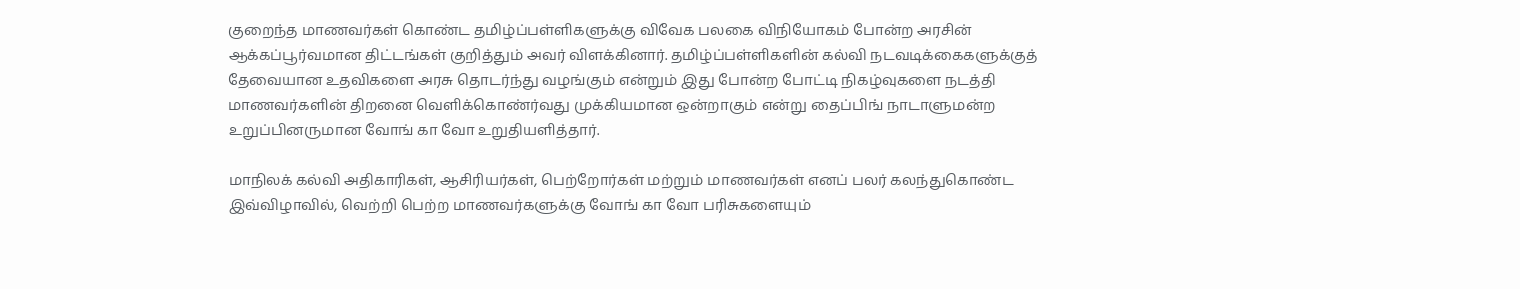குறைந்த மாணவர்கள் கொண்ட தமிழ்ப்பள்ளிகளுக்கு விவேக பலகை விநியோகம் போன்ற அரசின் ஆக்கப்பூர்வமான திட்டங்கள் குறித்தும் அவர் விளக்கினார். தமிழ்ப்பள்ளிகளின் கல்வி நடவடிக்கைகளுக்குத் தேவையான உதவிகளை அரசு தொடர்ந்து வழங்கும் என்றும் இது போன்ற போட்டி நிகழ்வுகளை நடத்தி மாணவர்களின் திறனை வெளிக்கொண்ர்வது முக்கியமான ஒன்றாகும் என்று தைப்பிங் நாடாளுமன்ற உறுப்பினருமான வோங் கா வோ உறுதியளித்தார்.

மாநிலக் கல்வி அதிகாரிகள், ஆசிரியர்கள், பெற்றோர்கள் மற்றும் மாணவர்கள் எனப் பலர் கலந்துகொண்ட இவ்விழாவில், வெற்றி பெற்ற மாணவர்களுக்கு வோங் கா வோ பரிசுகளையும்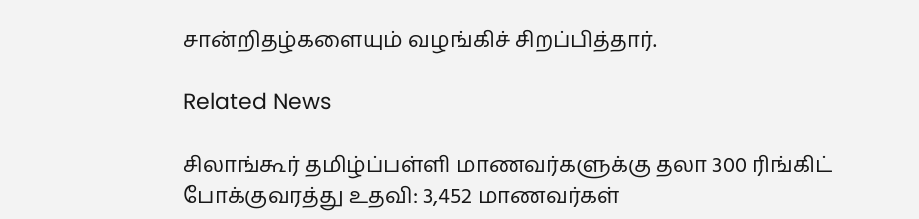சான்றிதழ்களையும் வழங்கிச் சிறப்பித்தார்.

Related News

சிலாங்கூர் தமிழ்ப்பள்ளி மாணவர்களுக்கு தலா 300 ரிங்கிட் போக்குவரத்து உதவி: 3,452 மாணவர்கள்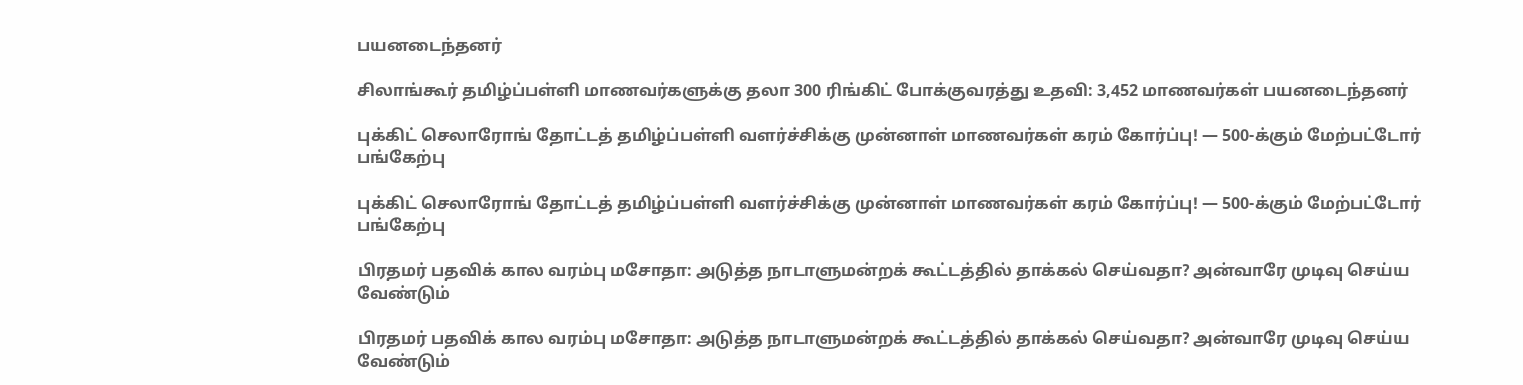பயனடைந்தனர்

சிலாங்கூர் தமிழ்ப்பள்ளி மாணவர்களுக்கு தலா 300 ரிங்கிட் போக்குவரத்து உதவி: 3,452 மாணவர்கள் பயனடைந்தனர்

புக்கிட் செலாரோங் தோட்டத் தமிழ்ப்பள்ளி வளர்ச்சிக்கு முன்னாள் மாணவர்கள் கரம் கோர்ப்பு! — 500-க்கும் மேற்பட்டோர் பங்கேற்பு

புக்கிட் செலாரோங் தோட்டத் தமிழ்ப்பள்ளி வளர்ச்சிக்கு முன்னாள் மாணவர்கள் கரம் கோர்ப்பு! — 500-க்கும் மேற்பட்டோர் பங்கேற்பு

பிரதமர் பதவிக் கால வரம்பு மசோதா: அடுத்த நாடாளுமன்றக் கூட்டத்தில் தாக்கல் செய்வதா? அன்வாரே முடிவு செய்ய வேண்டும்

பிரதமர் பதவிக் கால வரம்பு மசோதா: அடுத்த நாடாளுமன்றக் கூட்டத்தில் தாக்கல் செய்வதா? அன்வாரே முடிவு செய்ய வேண்டும்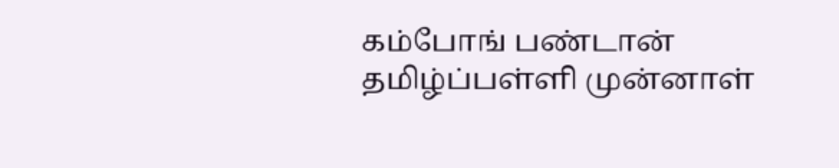கம்போங் பண்டான் தமிழ்ப்பள்ளி முன்னாள்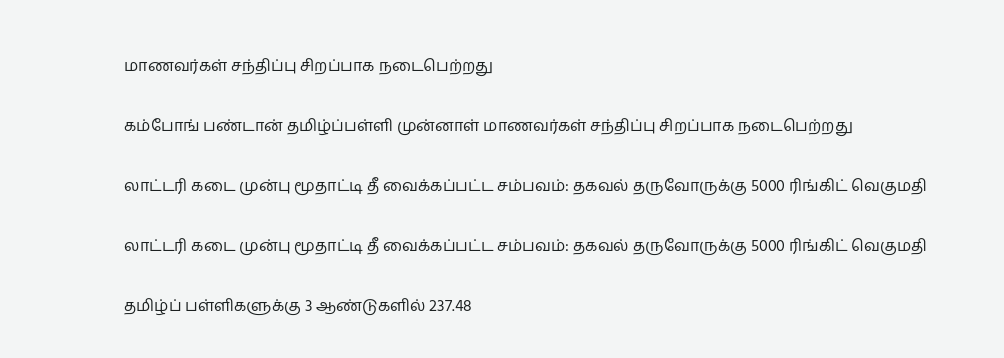மாணவர்கள் சந்திப்பு சிறப்பாக நடைபெற்றது

கம்போங் பண்டான் தமிழ்ப்பள்ளி முன்னாள் மாணவர்கள் சந்திப்பு சிறப்பாக நடைபெற்றது

லாட்டரி கடை முன்பு மூதாட்டி தீ வைக்கப்பட்ட சம்பவம்: தகவல் தருவோருக்கு 5000 ரிங்கிட் வெகுமதி

லாட்டரி கடை முன்பு மூதாட்டி தீ வைக்கப்பட்ட சம்பவம்: தகவல் தருவோருக்கு 5000 ரிங்கிட் வெகுமதி

தமிழ்ப் பள்ளிகளுக்கு 3 ஆண்டுகளில் 237.48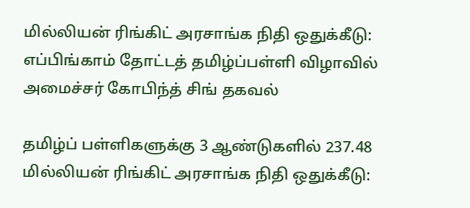மில்லியன் ரிங்கிட் அரசாங்க நிதி ஒதுக்கீடு: எப்பிங்காம் தோட்டத் தமிழ்ப்பள்ளி விழாவில் அமைச்சர் கோபிந்த் சிங் தகவல்

தமிழ்ப் பள்ளிகளுக்கு 3 ஆண்டுகளில் 237.48 மில்லியன் ரிங்கிட் அரசாங்க நிதி ஒதுக்கீடு: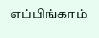எப்பிங்காம்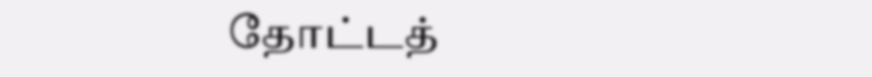தோட்டத்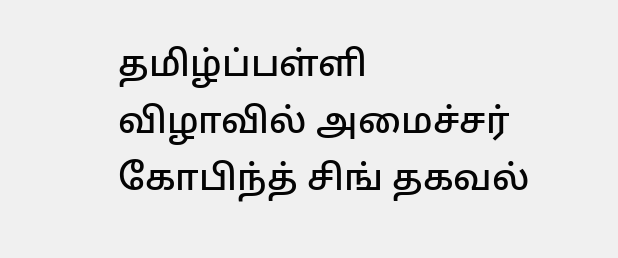தமிழ்ப்பள்ளி விழாவில் அமைச்சர் கோபிந்த் சிங் தகவல்